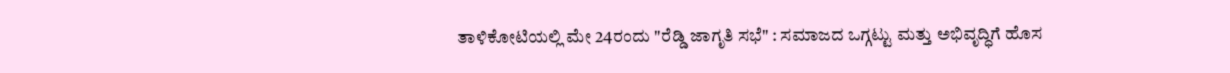ತಾಳಿಕೋಟಿಯಲ್ಲಿ ಮೇ 24ರಂದು "ರೆಡ್ಡಿ ಜಾಗೃತಿ ಸಭೆ" : ಸಮಾಜದ ಒಗ್ಗಟ್ಟು ಮತ್ತು ಅಭಿವೃದ್ಧಿಗೆ ಹೊಸ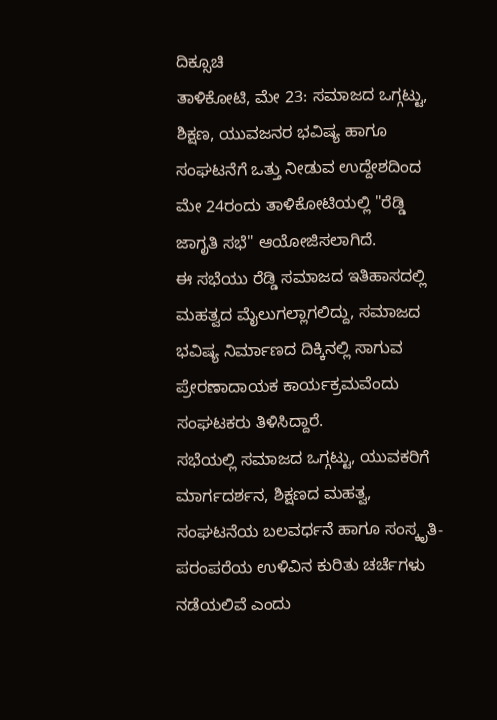ದಿಕ್ಸೂಚಿ
ತಾಳಿಕೋಟಿ, ಮೇ 23: ಸಮಾಜದ ಒಗ್ಗಟ್ಟು, ಶಿಕ್ಷಣ, ಯುವಜನರ ಭವಿಷ್ಯ ಹಾಗೂ ಸಂಘಟನೆಗೆ ಒತ್ತು ನೀಡುವ ಉದ್ದೇಶದಿಂದ ಮೇ 24ರಂದು ತಾಳಿಕೋಟಿಯಲ್ಲಿ "ರೆಡ್ಡಿ ಜಾಗೃತಿ ಸಭೆ" ಆಯೋಜಿಸಲಾಗಿದೆ.
ಈ ಸಭೆಯು ರೆಡ್ಡಿ ಸಮಾಜದ ಇತಿಹಾಸದಲ್ಲಿ ಮಹತ್ವದ ಮೈಲುಗಲ್ಲಾಗಲಿದ್ದು, ಸಮಾಜದ ಭವಿಷ್ಯ ನಿರ್ಮಾಣದ ದಿಕ್ಕಿನಲ್ಲಿ ಸಾಗುವ ಪ್ರೇರಣಾದಾಯಕ ಕಾರ್ಯಕ್ರಮವೆಂದು ಸಂಘಟಕರು ತಿಳಿಸಿದ್ದಾರೆ.
ಸಭೆಯಲ್ಲಿ ಸಮಾಜದ ಒಗ್ಗಟ್ಟು, ಯುವಕರಿಗೆ ಮಾರ್ಗದರ್ಶನ, ಶಿಕ್ಷಣದ ಮಹತ್ವ, ಸಂಘಟನೆಯ ಬಲವರ್ಧನೆ ಹಾಗೂ ಸಂಸ್ಕೃತಿ-ಪರಂಪರೆಯ ಉಳಿವಿನ ಕುರಿತು ಚರ್ಚೆಗಳು ನಡೆಯಲಿವೆ ಎಂದು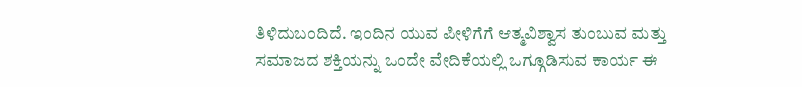ತಿಳಿದುಬಂದಿದೆ. ಇಂದಿನ ಯುವ ಪೀಳಿಗೆಗೆ ಆತ್ಮವಿಶ್ವಾಸ ತುಂಬುವ ಮತ್ತು ಸಮಾಜದ ಶಕ್ತಿಯನ್ನು ಒಂದೇ ವೇದಿಕೆಯಲ್ಲಿ ಒಗ್ಗೂಡಿಸುವ ಕಾರ್ಯ ಈ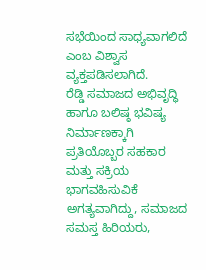ಸಭೆಯಿಂದ ಸಾಧ್ಯವಾಗಲಿದೆ ಎಂಬ ವಿಶ್ವಾಸ ವ್ಯಕ್ತಪಡಿಸಲಾಗಿದೆ.
ರೆಡ್ಡಿ ಸಮಾಜದ ಅಭಿವೃದ್ಧಿ ಹಾಗೂ ಬಲಿಷ್ಠ ಭವಿಷ್ಯ ನಿರ್ಮಾಣಕ್ಕಾಗಿ ಪ್ರತಿಯೊಬ್ಬರ ಸಹಕಾರ ಮತ್ತು ಸಕ್ರಿಯ ಭಾಗವಹಿಸುವಿಕೆ ಅಗತ್ಯವಾಗಿದ್ದು, ಸಮಾಜದ ಸಮಸ್ತ ಹಿರಿಯರು,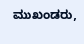ಮುಖಂಡರು,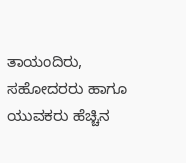ತಾಯಂದಿರು, ಸಹೋದರರು ಹಾಗೂ ಯುವಕರು ಹೆಚ್ಚಿನ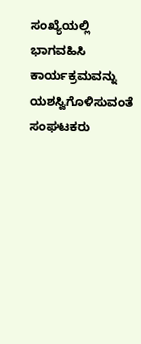ಸಂಖ್ಯೆಯಲ್ಲಿ ಭಾಗವಹಿಸಿ ಕಾರ್ಯಕ್ರಮವನ್ನು ಯಶಸ್ವಿಗೊಳಿಸುವಂತೆ ಸಂಘಟಕರು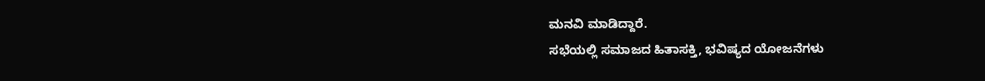ಮನವಿ ಮಾಡಿದ್ದಾರೆ.
ಸಭೆಯಲ್ಲಿ ಸಮಾಜದ ಹಿತಾಸಕ್ತಿ, ಭವಿಷ್ಯದ ಯೋಜನೆಗಳು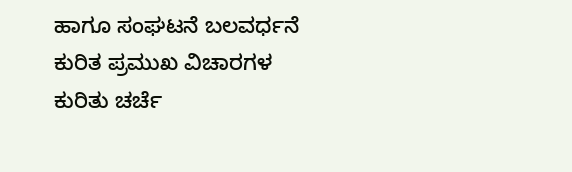ಹಾಗೂ ಸಂಘಟನೆ ಬಲವರ್ಧನೆ ಕುರಿತ ಪ್ರಮುಖ ವಿಚಾರಗಳ ಕುರಿತು ಚರ್ಚೆ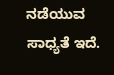ನಡೆಯುವ ಸಾಧ್ಯತೆ ಇದೆ.